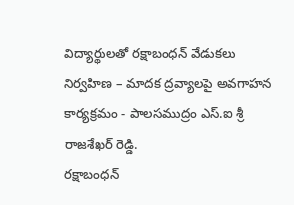విద్యార్థులతో రక్షాబంధన్ వేడుకలు నిర్వహిణ – మాదక ద్రవ్యాలపై అవగాహన కార్యక్రమం - పాలసముద్రం ఎస్.ఐ శ్రీ రాజశేఖర్ రెడ్డి.
రక్షాబంధన్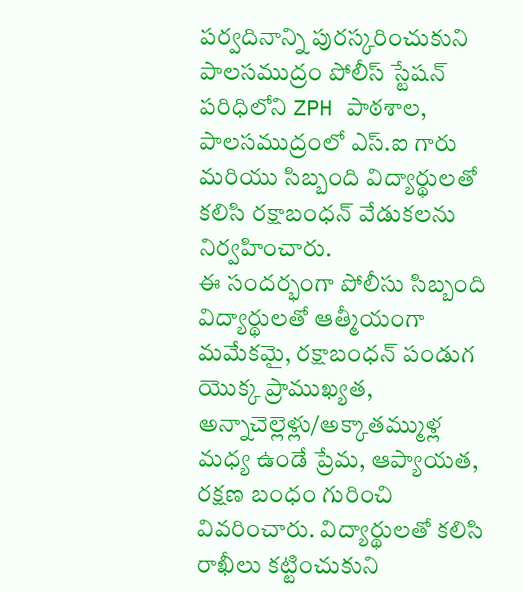పర్వదినాన్ని పురస్కరించుకుని పాలసముద్రం పోలీస్ స్టేషన్ పరిధిలోని ZPH పాఠశాల, పాలసముద్రంలో ఎస్.ఐ గారు మరియు సిబ్బంది విద్యార్థులతో కలిసి రక్షాబంధన్ వేడుకలను నిర్వహించారు.
ఈ సందర్భంగా పోలీసు సిబ్బంది విద్యార్థులతో ఆత్మీయంగా మమేకమై, రక్షాబంధన్ పండుగ యొక్క ప్రాముఖ్యత, అన్నాచెల్లెళ్లు/అక్కాతమ్ముళ్ల మధ్య ఉండే ప్రేమ, ఆప్యాయత, రక్షణ బంధం గురించి వివరించారు. విద్యార్థులతో కలిసి రాఖీలు కట్టించుకుని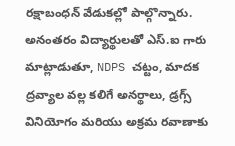రక్షాబంధన్ వేడుకల్లో పాల్గొన్నారు.
అనంతరం విద్యార్థులతో ఎస్.ఐ గారు మాట్లాడుతూ, NDPS చట్టం, మాదక ద్రవ్యాల వల్ల కలిగే అనర్థాలు, డ్రగ్స్ వినియోగం మరియు అక్రమ రవాణాకు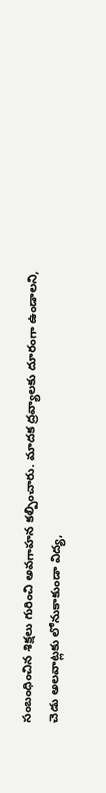సంబంధించిన శిక్షలు గురించి అవగాహన కల్పించారు. మాదక ద్రవ్యాలకు దూరంగా ఉండాలని, చెడు అలవాట్లకు లోనుకాకుండా విద్య,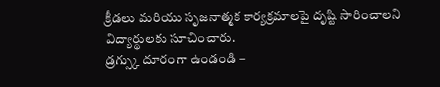క్రీడలు మరియు సృజనాత్మక కార్యక్రమాలపై దృష్టి సారించాలని విద్యార్థులకు సూచించారు.
డ్రగ్స్కు దూరంగా ఉండండి –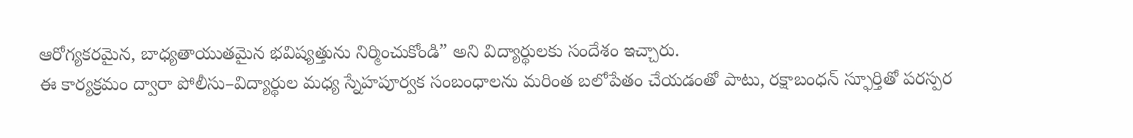ఆరోగ్యకరమైన, బాధ్యతాయుతమైన భవిష్యత్తును నిర్మించుకోండి” అని విద్యార్థులకు సందేశం ఇచ్చారు.
ఈ కార్యక్రమం ద్వారా పోలీసు–విద్యార్థుల మధ్య స్నేహపూర్వక సంబంధాలను మరింత బలోపేతం చేయడంతో పాటు, రక్షాబంధన్ స్ఫూర్తితో పరస్పర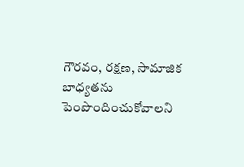గౌరవం, రక్షణ, సామాజిక బాధ్యతను పెంపొందించుకోవాలని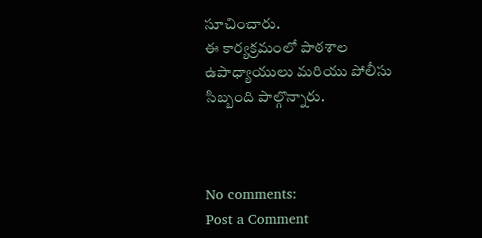సూచించారు.
ఈ కార్యక్రమంలో పాఠశాల ఉపాధ్యాయులు మరియు పోలీసు సిబ్బంది పాల్గొన్నారు.



No comments:
Post a Comment